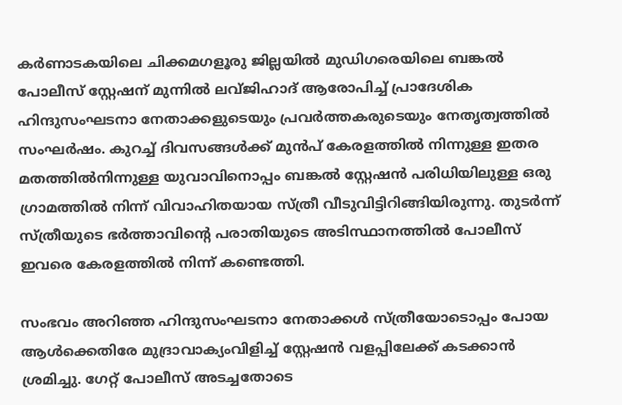കർണാടകയിലെ ചിക്കമഗളൂരു ജില്ലയിൽ മുഡിഗരെയിലെ ബങ്കൽ പോലീസ് സ്റ്റേഷന് മുന്നിൽ ലവ്ജിഹാദ് ആരോപിച്ച് പ്രാദേശിക ഹിന്ദുസംഘടനാ നേതാക്കളുടെയും പ്രവർത്തകരുടെയും നേതൃത്വത്തിൽ സംഘർഷം. കുറച്ച് ദിവസങ്ങൾക്ക് മുൻപ് കേരളത്തിൽ നിന്നുള്ള ഇതര മതത്തിൽനിന്നുള്ള യുവാവിനൊപ്പം ബങ്കൽ സ്റ്റേഷൻ പരിധിയിലുള്ള ഒരു ഗ്രാമത്തിൽ നിന്ന് വിവാഹിതയായ സ്ത്രീ വീടുവിട്ടിറിങ്ങിയിരുന്നു. തുടർന്ന് സ്ത്രീയുടെ ഭർത്താവിന്‍റെ പരാതിയുടെ അടിസ്ഥാനത്തിൽ പോലീസ് ഇവരെ കേരളത്തിൽ നിന്ന് കണ്ടെത്തി.

സംഭവം അറിഞ്ഞ ഹിന്ദുസംഘടനാ നേതാക്കൾ സ്ത്രീയോടൊപ്പം പോയ ആൾക്കെതിരേ മുദ്രാവാക്യംവിളിച്ച് സ്റ്റേഷൻ വളപ്പിലേക്ക് കടക്കാൻ ശ്രമിച്ചു. ഗേറ്റ് പോലീസ് അടച്ചതോടെ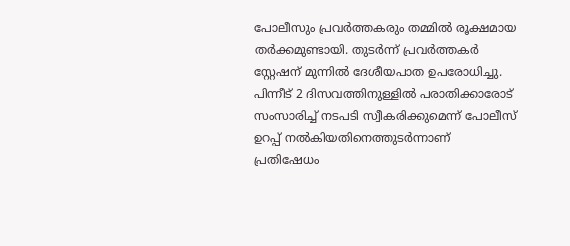പോലീസും പ്രവർത്തകരും തമ്മിൽ രൂക്ഷമായ തർക്കമുണ്ടായി. തുടർന്ന് പ്രവർത്തകർ സ്റ്റേഷന് മുന്നിൽ ദേശീയപാത ഉപരോധിച്ചു. പിന്നീട് 2 ദിസവത്തിനുള്ളിൽ പരാതിക്കാരോട് സംസാരിച്ച് നടപടി സ്വീകരിക്കുമെന്ന് പോലീസ് ഉറപ്പ് നൽകിയതിനെത്തുടർന്നാണ് പ്രതിഷേധം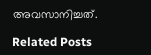അവസാനിച്ചത്.

Related Posts